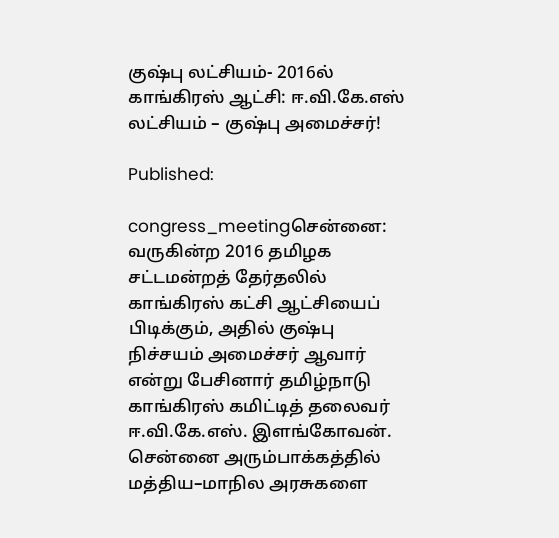குஷ்பு லட்சியம்- 2016ல் காங்கிரஸ் ஆட்சி: ஈ.வி.கே.எஸ் லட்சியம் – குஷ்பு அமைச்சர்!

Published:

congress_meetingசென்னை: வருகின்ற 2016 தமிழக சட்டமன்றத் தேர்தலில் காங்கிரஸ் கட்சி ஆட்சியைப் பிடிக்கும், அதில் குஷ்பு நிச்சயம் அமைச்சர் ஆவார் என்று பேசினார் தமிழ்நாடு காங்கிரஸ் கமிட்டித் தலைவர் ஈ.வி.கே.எஸ். இளங்கோவன். சென்னை அரும்பாக்கத்தில் மத்திய–மாநில அரசுகளை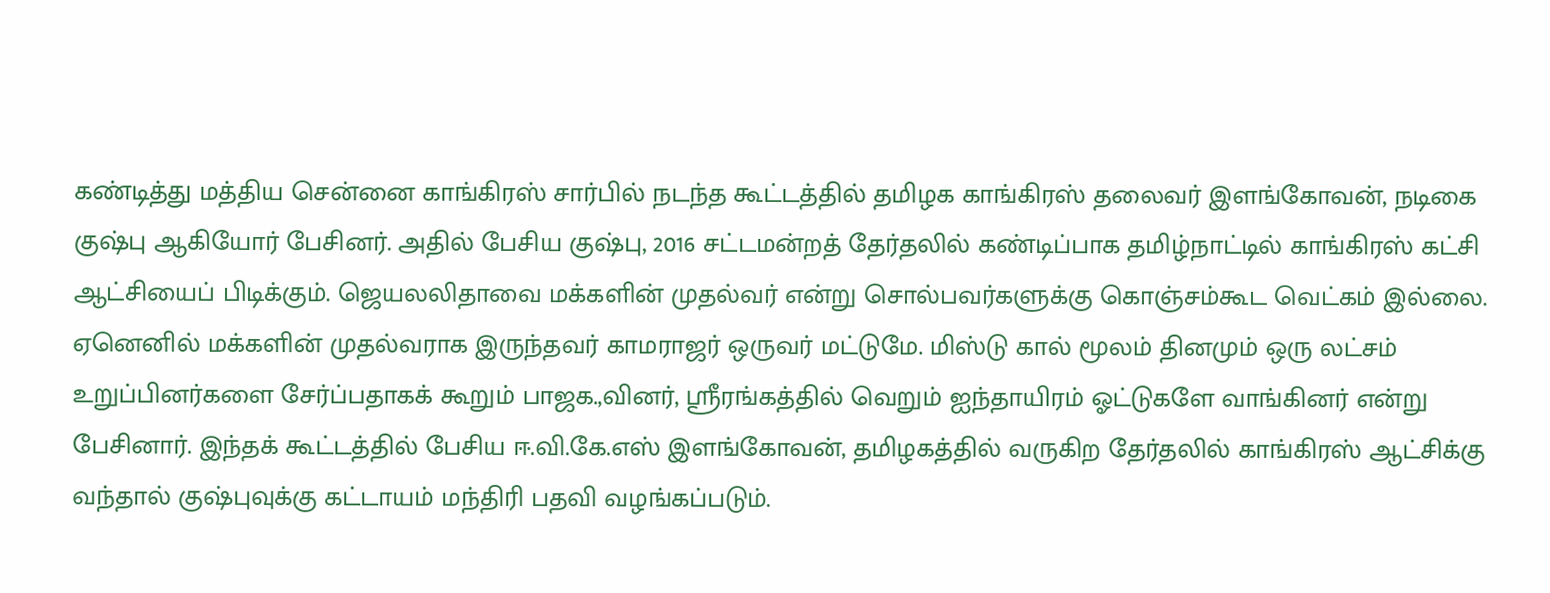கண்டித்து மத்திய சென்னை காங்கிரஸ் சார்பில் நடந்த கூட்டத்தில் தமிழக காங்கிரஸ் தலைவர் இளங்கோவன், நடிகை குஷ்பு ஆகியோர் பேசினர். அதில் பேசிய குஷ்பு, 2016 சட்டமன்றத் தேர்தலில் கண்டிப்பாக தமிழ்நாட்டில் காங்கிரஸ் கட்சி ஆட்சியைப் பிடிக்கும். ஜெயலலிதாவை மக்களின் முதல்வர் என்று சொல்பவர்களுக்கு கொஞ்சம்கூட வெட்கம் இல்லை. ஏனெனில் மக்களின் முதல்வராக இருந்தவர் காமராஜர் ஒருவர் மட்டுமே. மிஸ்டு கால் மூலம் தினமும் ஒரு லட்சம் உறுப்பினர்களை சேர்ப்பதாகக் கூறும் பாஜக.,வினர், ஸ்ரீரங்கத்தில் வெறும் ஐந்தாயிரம் ஓட்டுகளே வாங்கினர் என்று பேசினார். இந்தக் கூட்டத்தில் பேசிய ஈ.வி.கே.எஸ் இளங்கோவன், தமிழகத்தில் வருகிற தேர்தலில் காங்கிரஸ் ஆட்சிக்கு வந்தால் குஷ்புவுக்கு கட்டாயம் மந்திரி பதவி வழங்கப்படும்.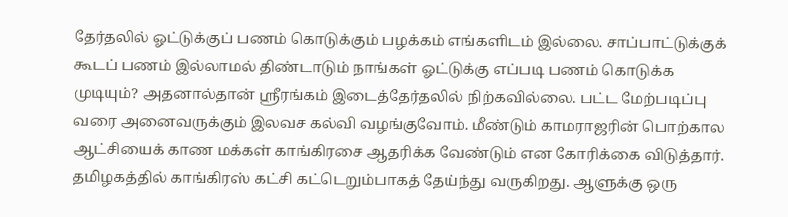தேர்தலில் ஓட்டுக்குப் பணம் கொடுக்கும் பழக்கம் எங்களிடம் இல்லை. சாப்பாட்டுக்குக் கூடப் பணம் இல்லாமல் திண்டாடும் நாங்கள் ஓட்டுக்கு எப்படி பணம் கொடுக்க முடியும்? அதனால்தான் ஸ்ரீரங்கம் இடைத்தேர்தலில் நிற்கவில்லை. பட்ட மேற்படிப்பு வரை அனைவருக்கும் இலவச கல்வி வழங்குவோம். மீண்டும் காமராஜரின் பொற்கால ஆட்சியைக் காண மக்கள் காங்கிரசை ஆதரிக்க வேண்டும் என கோரிக்கை விடுத்தார். தமிழகத்தில் காங்கிரஸ் கட்சி கட்டெறும்பாகத் தேய்ந்து வருகிறது. ஆளுக்கு ஒரு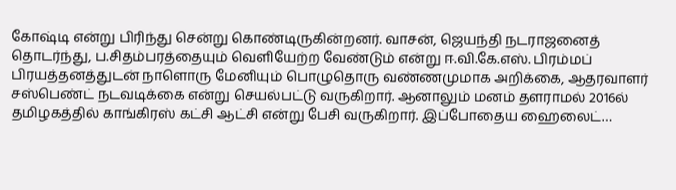கோஷ்டி என்று பிரிந்து சென்று கொண்டிருகின்றனர். வாசன், ஜெயந்தி நடராஜனைத் தொடர்ந்து, ப.சிதம்பரத்தையும் வெளியேற்ற வேண்டும் என்று ஈ.வி.கே.எஸ். பிரம்மப் பிரயத்தனத்துடன் நாளொரு மேனியும் பொழுதொரு வண்ணமுமாக அறிக்கை, ஆதரவாளர் சஸ்பெண்ட் நடவடிக்கை என்று செயல்பட்டு வருகிறார். ஆனாலும் மனம் தளராமல் 2016ல் தமிழகத்தில் காங்கிரஸ் கட்சி ஆட்சி என்று பேசி வருகிறார். இப்போதைய ஹைலைட்…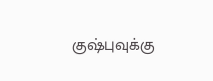குஷ்புவுக்கு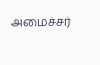அமைச்சர்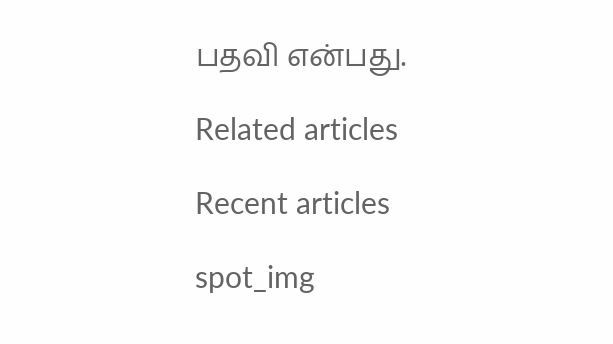பதவி என்பது.

Related articles

Recent articles

spot_img